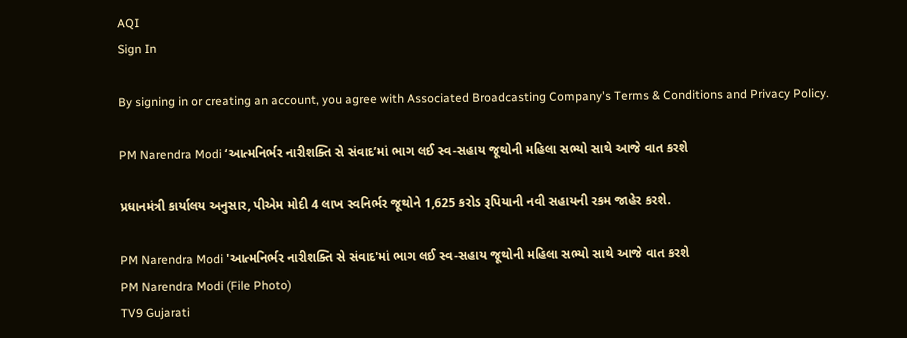AQI
Sign In

By signing in or creating an account, you agree with Associated Broadcasting Company's Terms & Conditions and Privacy Policy.

PM Narendra Modi ‘આત્મનિર્ભર નારીશક્તિ સે સંવાદ’માં ભાગ લઈ સ્વ-સહાય જૂથોની મહિલા સભ્યો સાથે આજે વાત કરશે

પ્રધાનમંત્રી કાર્યાલય અનુસાર, પીએમ મોદી 4 લાખ સ્વનિર્ભર જૂથોને 1,625 કરોડ રૂપિયાની નવી સહાયની રકમ જાહેર કરશે.

PM Narendra Modi 'આત્મનિર્ભર નારીશક્તિ સે સંવાદ'માં ભાગ લઈ સ્વ-સહાય જૂથોની મહિલા સભ્યો સાથે આજે વાત કરશે
PM Narendra Modi (File Photo)
TV9 Gujarati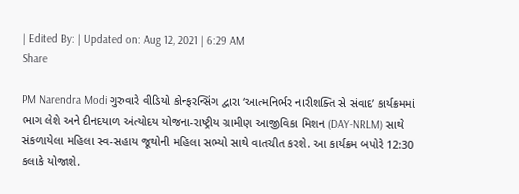| Edited By: | Updated on: Aug 12, 2021 | 6:29 AM
Share

PM Narendra Modi ગુરુવારે વીડિયો કોન્ફરન્સિંગ દ્વારા ‘આત્મનિર્ભર નારીશક્તિ સે સંવાદ’ કાર્યક્રમમાં ભાગ લેશે અને દીનદયાળ અંત્યોદય યોજના-રાષ્ટ્રીય ગ્રામીણ આજીવિકા મિશન (DAY-NRLM) સાથે સંકળાયેલા મહિલા સ્વ-સહાય જૂથોની મહિલા સભ્યો સાથે વાતચીત કરશે. આ કાર્યક્રમ બપોરે 12:30 કલાકે યોજાશે.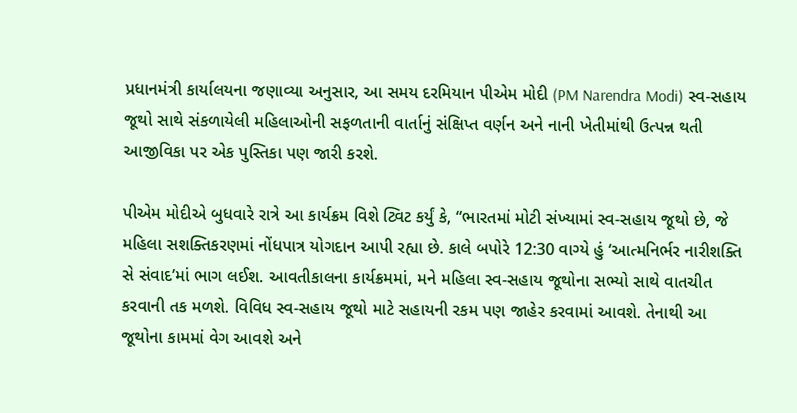પ્રધાનમંત્રી કાર્યાલયના જણાવ્યા અનુસાર, આ સમય દરમિયાન પીએમ મોદી (PM Narendra Modi) સ્વ-સહાય જૂથો સાથે સંકળાયેલી મહિલાઓની સફળતાની વાર્તાનું સંક્ષિપ્ત વર્ણન અને નાની ખેતીમાંથી ઉત્પન્ન થતી આજીવિકા પર એક પુસ્તિકા પણ જારી કરશે.

પીએમ મોદીએ બુધવારે રાત્રે આ કાર્યક્રમ વિશે ટ્વિટ કર્યું કે, “ભારતમાં મોટી સંખ્યામાં સ્વ-સહાય જૂથો છે, જે મહિલા સશક્તિકરણમાં નોંધપાત્ર યોગદાન આપી રહ્યા છે. કાલે બપોરે 12:30 વાગ્યે હું ‘આત્મનિર્ભર નારીશક્તિ સે સંવાદ’માં ભાગ લઈશ. આવતીકાલના કાર્યક્રમમાં, મને મહિલા સ્વ-સહાય જૂથોના સભ્યો સાથે વાતચીત કરવાની તક મળશે. વિવિધ સ્વ-સહાય જૂથો માટે સહાયની રકમ પણ જાહેર કરવામાં આવશે. તેનાથી આ જૂથોના કામમાં વેગ આવશે અને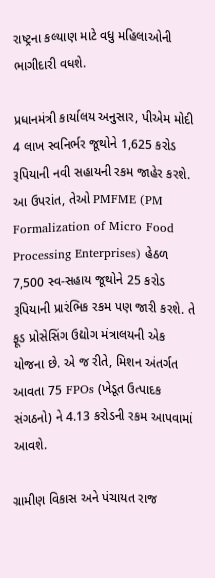રાષ્ટ્રના કલ્યાણ માટે વધુ મહિલાઓની ભાગીદારી વધશે.

પ્રધાનમંત્રી કાર્યાલય અનુસાર, પીએમ મોદી 4 લાખ સ્વનિર્ભર જૂથોને 1,625 કરોડ રૂપિયાની નવી સહાયની રકમ જાહેર કરશે. આ ઉપરાંત, તેઓ PMFME (PM Formalization of Micro Food Processing Enterprises) હેઠળ 7,500 સ્વ-સહાય જૂથોને 25 કરોડ રૂપિયાની પ્રારંભિક રકમ પણ જારી કરશે. તે ફૂડ પ્રોસેસિંગ ઉદ્યોગ મંત્રાલયની એક યોજના છે. એ જ રીતે, મિશન અંતર્ગત આવતા 75 FPOs (ખેડૂત ઉત્પાદક સંગઠનો) ને 4.13 કરોડની રકમ આપવામાં આવશે.

ગ્રામીણ વિકાસ અને પંચાયત રાજ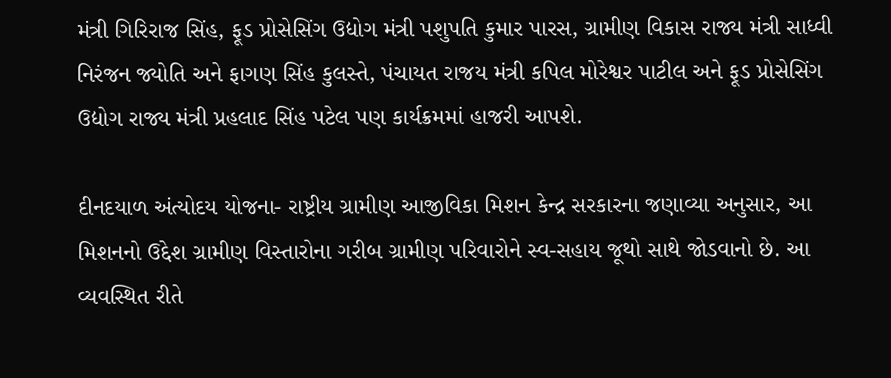મંત્રી ગિરિરાજ સિંહ, ફૂડ પ્રોસેસિંગ ઉદ્યોગ મંત્રી પશુપતિ કુમાર પારસ, ગ્રામીણ વિકાસ રાજ્ય મંત્રી સાધ્વી નિરંજન જ્યોતિ અને ફાગણ સિંહ કુલસ્તે, પંચાયત રાજય મંત્રી કપિલ મોરેશ્વર પાટીલ અને ફૂડ પ્રોસેસિંગ ઉદ્યોગ રાજ્ય મંત્રી પ્રહલાદ સિંહ પટેલ પણ કાર્યક્રમમાં હાજરી આપશે.

દીનદયાળ અંત્યોદય યોજના- રાષ્ટ્રીય ગ્રામીણ આજીવિકા મિશન કેન્દ્ર સરકારના જણાવ્યા અનુસાર, આ મિશનનો ઉદ્દેશ ગ્રામીણ વિસ્તારોના ગરીબ ગ્રામીણ પરિવારોને સ્વ-સહાય જૂથો સાથે જોડવાનો છે. આ વ્યવસ્થિત રીતે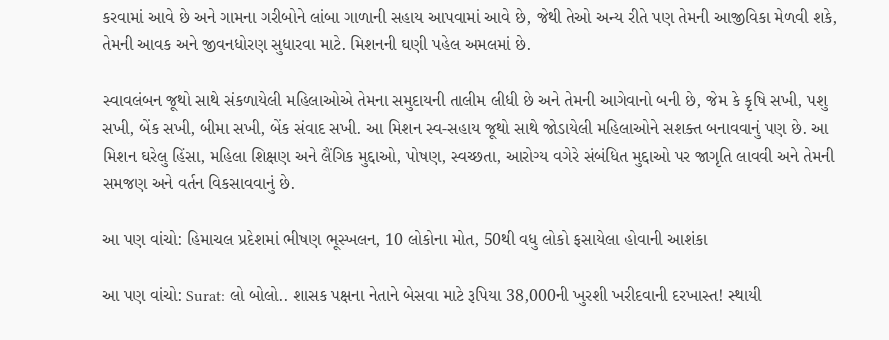કરવામાં આવે છે અને ગામના ગરીબોને લાંબા ગાળાની સહાય આપવામાં આવે છે, જેથી તેઓ અન્ય રીતે પણ તેમની આજીવિકા મેળવી શકે, તેમની આવક અને જીવનધોરણ સુધારવા માટે. મિશનની ઘણી પહેલ અમલમાં છે.

સ્વાવલંબન જૂથો સાથે સંકળાયેલી મહિલાઓએ તેમના સમુદાયની તાલીમ લીધી છે અને તેમની આગેવાનો બની છે, જેમ કે કૃષિ સખી, પશુ સખી, બેંક સખી, બીમા સખી, બેંક સંવાદ સખી. આ મિશન સ્વ-સહાય જૂથો સાથે જોડાયેલી મહિલાઓને સશક્ત બનાવવાનું પણ છે. આ મિશન ઘરેલુ હિંસા, મહિલા શિક્ષણ અને લૈંગિક મુદ્દાઓ, પોષણ, સ્વચ્છતા, આરોગ્ય વગેરે સંબંધિત મુદ્દાઓ પર જાગૃતિ લાવવી અને તેમની સમજણ અને વર્તન વિકસાવવાનું છે.

આ પણ વાંચો: હિમાચલ પ્રદેશમાં ભીષણ ભૂસ્ખલન, 10 લોકોના મોત, 50થી વધુ લોકો ફસાયેલા હોવાની આશંકા

આ પણ વાંચો: Surat: લો બોલો.. શાસક પક્ષના નેતાને બેસવા માટે રૂપિયા 38,000ની ખુરશી ખરીદવાની દરખાસ્ત! સ્થાયી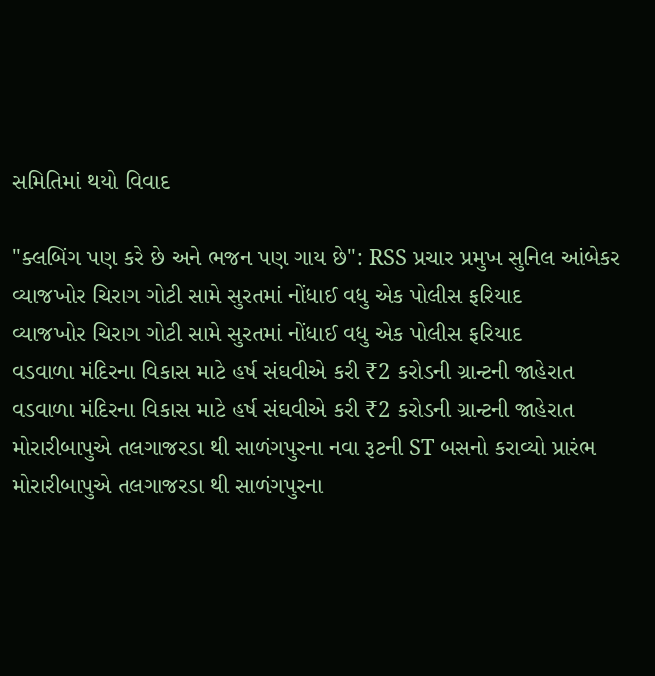સમિતિમાં થયો વિવાદ

"ક્લબિંગ પણ કરે છે અને ભજન પણ ગાય છે": RSS પ્રચાર પ્રમુખ સુનિલ આંબેકર
વ્યાજખોર ચિરાગ ગોટી સામે સુરતમાં નોંધાઈ વધુ એક પોલીસ ફરિયાદ
વ્યાજખોર ચિરાગ ગોટી સામે સુરતમાં નોંધાઈ વધુ એક પોલીસ ફરિયાદ
વડવાળા મંદિરના વિકાસ માટે હર્ષ સંઘવીએ કરી ₹2 કરોડની ગ્રાન્ટની જાહેરાત
વડવાળા મંદિરના વિકાસ માટે હર્ષ સંઘવીએ કરી ₹2 કરોડની ગ્રાન્ટની જાહેરાત
મોરારીબાપુએ તલગાજરડા થી સાળંગપુરના નવા રૂટની ST બસનો કરાવ્યો પ્રારંભ
મોરારીબાપુએ તલગાજરડા થી સાળંગપુરના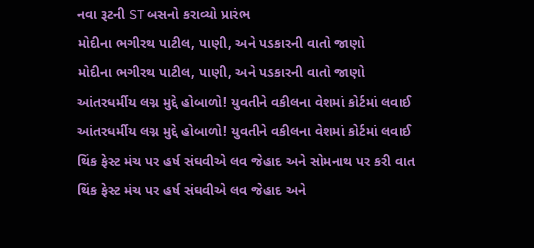નવા રૂટની ST બસનો કરાવ્યો પ્રારંભ
મોદીના ભગીરથ પાટીલ, પાણી, અને પડકારની વાતો જાણો
મોદીના ભગીરથ પાટીલ, પાણી, અને પડકારની વાતો જાણો
આંતરધર્મીય લગ્ન મુદ્દે હોબાળો! યુવતીને વકીલના વેશમાં કોર્ટમાં લવાઈ
આંતરધર્મીય લગ્ન મુદ્દે હોબાળો! યુવતીને વકીલના વેશમાં કોર્ટમાં લવાઈ
થિંક ફેસ્ટ મંચ પર હર્ષ સંઘવીએ લવ જેહાદ અને સોમનાથ પર કરી વાત
થિંક ફેસ્ટ મંચ પર હર્ષ સંઘવીએ લવ જેહાદ અને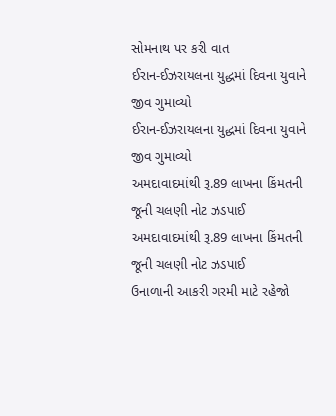સોમનાથ પર કરી વાત
ઈરાન-ઈઝરાયલના યુદ્ધમાં દિવના યુવાને જીવ ગુમાવ્યો
ઈરાન-ઈઝરાયલના યુદ્ધમાં દિવના યુવાને જીવ ગુમાવ્યો
અમદાવાદમાંથી રૂ.89 લાખના કિંમતની જૂની ચલણી નોટ ઝડપાઈ
અમદાવાદમાંથી રૂ.89 લાખના કિંમતની જૂની ચલણી નોટ ઝડપાઈ
ઉનાળાની આકરી ગરમી માટે રહેજો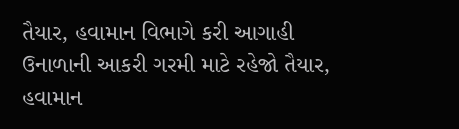તૈયાર, હવામાન વિભાગે કરી આગાહી
ઉનાળાની આકરી ગરમી માટે રહેજો તૈયાર, હવામાન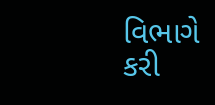વિભાગે કરી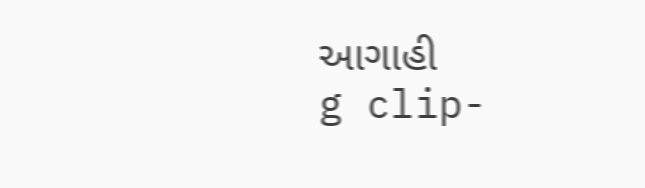આગાહી
g clip-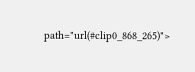path="url(#clip0_868_265)">